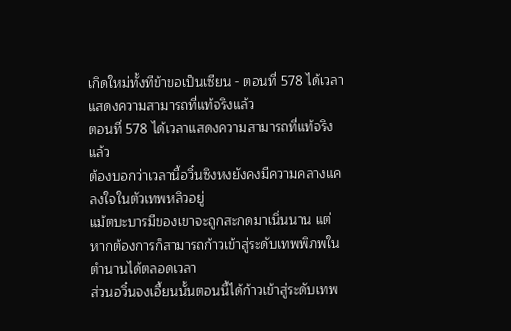เกิดใหม่ทั้งทีข้าขอเป็นเซียน - ตอนที่ 578 ได้เวลาแสดงความสามารถที่แท้จริงแล้ว
ตอนที่ 578 ได้เวลาแสดงความสามารถที่แท้จริงแล้ว
ต้องบอกว่าเวลานี้อวิ๋นซิงหงยังคงมีความคลางแคลงใจในตัวเทพหลิวอยู่
แม้ตบะบารมีของเขาจะถูกสะกดมาเนิ่นนาน แต่หากต้องการก็สามารถก้าวเข้าสู่ระดับเทพพิภพในตำนานได้ตลอดเวลา
ส่วนอวิ๋นจงเอี้ยนนั้นตอนนี้ได้ก้าวเข้าสู่ระดับเทพ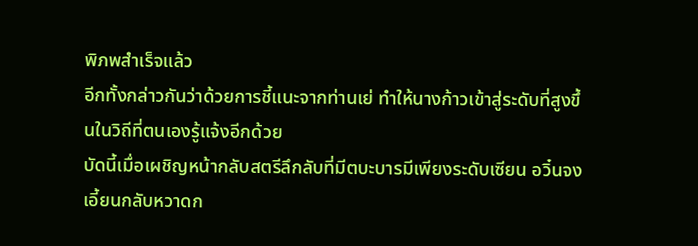พิภพสำเร็จแล้ว
อีกทั้งกล่าวกันว่าด้วยการชี้แนะจากท่านเย่ ทำให้นางก้าวเข้าสู่ระดับที่สูงขึ้นในวิถีที่ตนเองรู้แจ้งอีกด้วย
บัดนี้เมื่อเผชิญหน้ากลับสตรีลึกลับที่มีตบะบารมีเพียงระดับเซียน อวิ๋นจงเอี้ยนกลับหวาดก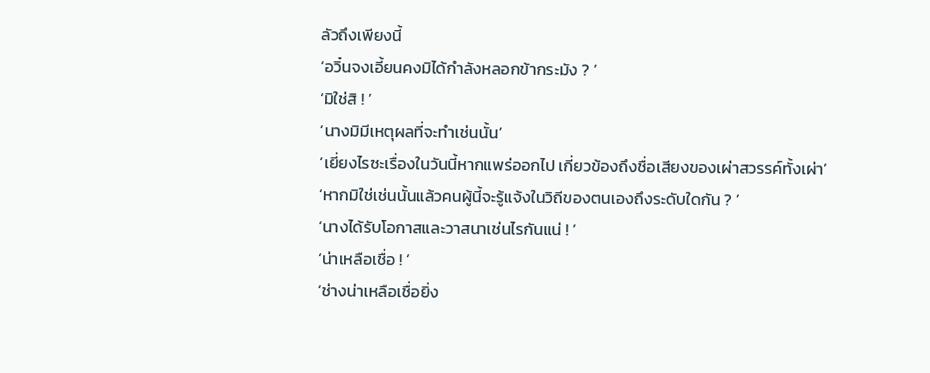ลัวถึงเพียงนี้
‘อวิ๋นจงเอี้ยนคงมิได้กำลังหลอกข้ากระมัง ? ’
‘มิใช่สิ ! ’
‘นางมิมีเหตุผลที่จะทำเช่นนั้น’
‘เยี่ยงไรซะเรื่องในวันนี้หากแพร่ออกไป เกี่ยวข้องถึงชื่อเสียงของเผ่าสวรรค์ทั้งเผ่า’
‘หากมิใช่เช่นนั้นแล้วคนผู้นี้จะรู้แจ้งในวิถีของตนเองถึงระดับใดกัน ? ’
‘นางได้รับโอกาสและวาสนาเช่นไรกันแน่ ! ’
‘น่าเหลือเชื่อ ! ’
‘ช่างน่าเหลือเชื่อยิ่ง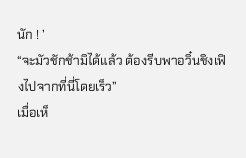นัก ! ’
“จะมัวชักช้ามิได้แล้ว ต้องรีบพาอวิ๋นชิงเฟิงไปจากที่นี่โดยเร็ว”
เมื่อเห็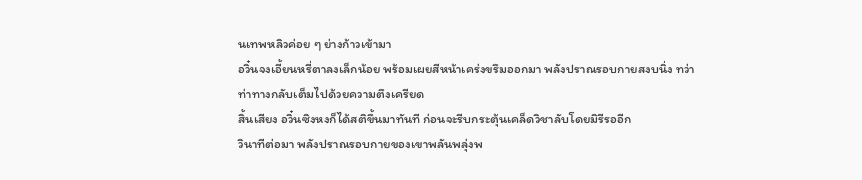นเทพหลิวค่อย ๆ ย่างก้าวเข้ามา
อวิ๋นจงเอี้ยนหรี่ตาลงเล็กน้อย พร้อมเผยสีหน้าเคร่งขรึมออกมา พลังปราณรอบกายสงบนิ่ง ทว่าท่าทางกลับเต็มไปด้วยความตึงเครียด
สิ้นเสียง อวิ๋นซิงหงก็ได้สติขึ้นมาทันที ก่อนจะรีบกระตุ้นเคล็ดวิชาลับโดยมิรีรออีก
วินาทีต่อมา พลังปราณรอบกายของเขาพลันพลุ่งพ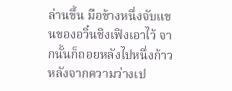ล่านขึ้น มือข้างหนึ่งจับแขนของอวิ๋นชิงเฟิงเอาไว้ จากนั้นก็ถอยหลังไปหนึ่งก้าว
หลังจากความว่างเป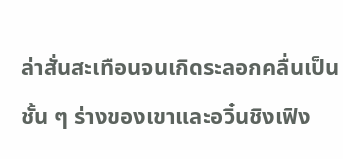ล่าสั่นสะเทือนจนเกิดระลอกคลื่นเป็นชั้น ๆ ร่างของเขาและอวิ๋นชิงเฟิง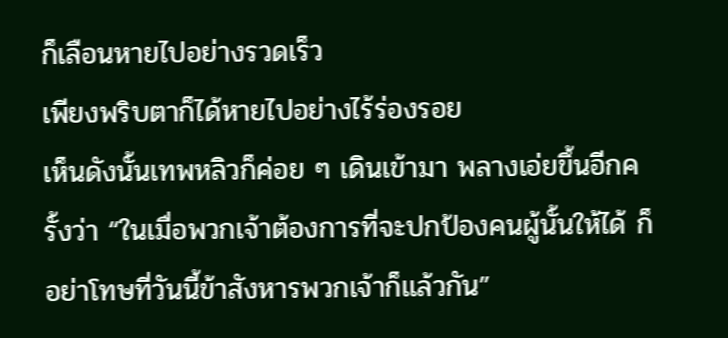ก็เลือนหายไปอย่างรวดเร็ว
เพียงพริบตาก็ได้หายไปอย่างไร้ร่องรอย
เห็นดังนั้นเทพหลิวก็ค่อย ๆ เดินเข้ามา พลางเอ่ยขึ้นอีกครั้งว่า “ในเมื่อพวกเจ้าต้องการที่จะปกป้องคนผู้นั้นให้ได้ ก็อย่าโทษที่วันนี้ข้าสังหารพวกเจ้าก็แล้วกัน”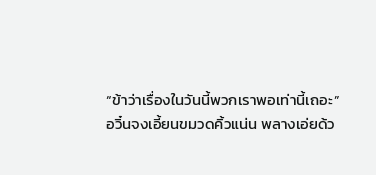“ข้าว่าเรื่องในวันนี้พวกเราพอเท่านี้เถอะ”
อวิ๋นจงเอี้ยนขมวดคิ้วแน่น พลางเอ่ยด้ว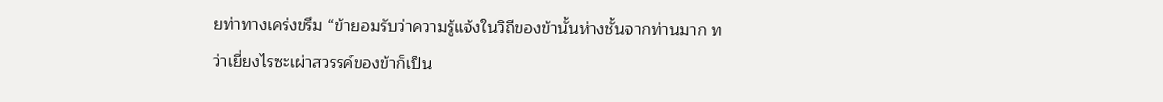ยท่าทางเคร่งขรึม “ข้ายอมรับว่าความรู้แจ้งในวิถีของข้านั้นห่างชั้นจากท่านมาก ทว่าเยี่ยงไรซะเผ่าสวรรค์ของข้าก็เป็น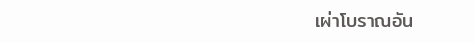เผ่าโบราณอัน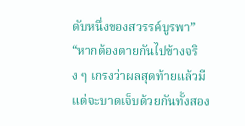ดับหนึ่งของสวรรค์บูรพา”
“หากต้องตายกันไปข้างจริง ๆ เกรงว่าผลสุดท้ายแล้วมีแต่จะบาดเจ็บด้วยกันทั้งสอง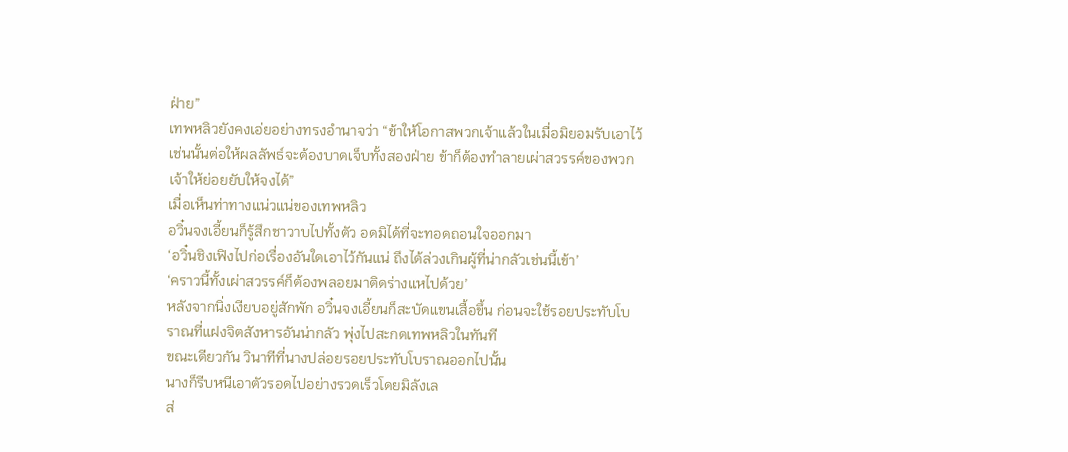ฝ่าย”
เทพหลิวยังคงเอ่ยอย่างทรงอำนาจว่า “ข้าให้โอกาสพวกเจ้าแล้วในเมื่อมิยอมรับเอาไว้ เช่นนั้นต่อให้ผลลัพธ์จะต้องบาดเจ็บทั้งสองฝ่าย ข้าก็ต้องทำลายเผ่าสวรรค์ของพวกเจ้าให้ย่อยยับให้จงได้”
เมื่อเห็นท่าทางแน่วแน่ของเทพหลิว
อวิ๋นจงเอี้ยนก็รู้สึกชาวาบไปทั้งตัว อดมิได้ที่จะทอดถอนใจออกมา
‘อวิ๋นชิงเฟิงไปก่อเรื่องอันใดเอาไว้กันแน่ ถึงได้ล่วงเกินผู้ที่น่ากลัวเช่นนี้เข้า’
‘คราวนี้ทั้งเผ่าสวรรค์ก็ต้องพลอยมาติดร่างแหไปด้วย’
หลังจากนิ่งเงียบอยู่สักพัก อวิ๋นจงเอี้ยนก็สะบัดแขนเสื้อขึ้น ก่อนจะใช้รอยประทับโบราณที่แฝงจิตสังหารอันน่ากลัว พุ่งไปสะกดเทพหลิวในทันที
ขณะเดียวกัน วินาทีที่นางปล่อยรอยประทับโบราณออกไปนั้น
นางก็รีบหนีเอาตัวรอดไปอย่างรวดเร็วโดยมิลังเล
ส่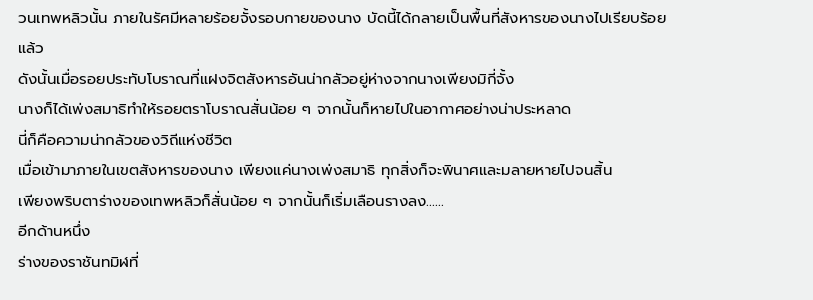วนเทพหลิวนั้น ภายในรัศมีหลายร้อยจั้งรอบกายของนาง บัดนี้ได้กลายเป็นพื้นที่สังหารของนางไปเรียบร้อยแล้ว
ดังนั้นเมื่อรอยประทับโบราณที่แฝงจิตสังหารอันน่ากลัวอยู่ห่างจากนางเพียงมิกี่จั้ง
นางก็ได้เพ่งสมาธิทำให้รอยตราโบราณสั่นน้อย ๆ จากนั้นก็หายไปในอากาศอย่างน่าประหลาด
นี่ก็คือความน่ากลัวของวิถีแห่งชีวิต
เมื่อเข้ามาภายในเขตสังหารของนาง เพียงแค่นางเพ่งสมาธิ ทุกสิ่งก็จะพินาศและมลายหายไปจนสิ้น
เพียงพริบตาร่างของเทพหลิวก็สั่นน้อย ๆ จากนั้นก็เริ่มเลือนรางลง……
อีกด้านหนึ่ง
ร่างของราชันทมิฬที่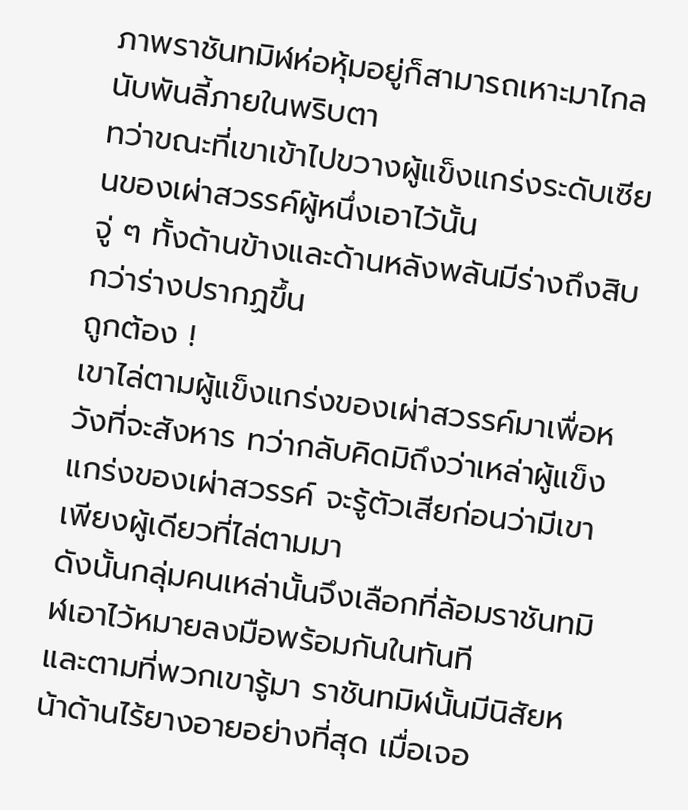ภาพราชันทมิฬห่อหุ้มอยู่ก็สามารถเหาะมาไกลนับพันลี้ภายในพริบตา
ทว่าขณะที่เขาเข้าไปขวางผู้แข็งแกร่งระดับเซียนของเผ่าสวรรค์ผู้หนึ่งเอาไว้นั้น
จู่ ๆ ทั้งด้านข้างและด้านหลังพลันมีร่างถึงสิบกว่าร่างปรากฏขึ้น
ถูกต้อง !
เขาไล่ตามผู้แข็งแกร่งของเผ่าสวรรค์มาเพื่อหวังที่จะสังหาร ทว่ากลับคิดมิถึงว่าเหล่าผู้แข็งแกร่งของเผ่าสวรรค์ จะรู้ตัวเสียก่อนว่ามีเขาเพียงผู้เดียวที่ไล่ตามมา
ดังนั้นกลุ่มคนเหล่านั้นจึงเลือกที่ล้อมราชันทมิฬเอาไว้หมายลงมือพร้อมกันในทันที
และตามที่พวกเขารู้มา ราชันทมิฬนั้นมีนิสัยหน้าด้านไร้ยางอายอย่างที่สุด เมื่อเจอ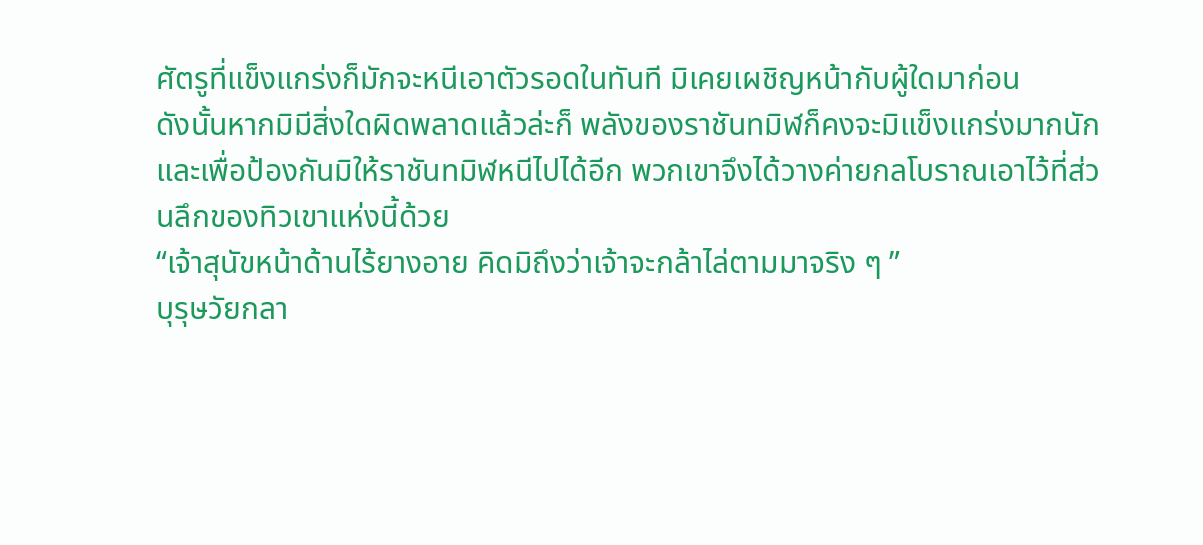ศัตรูที่แข็งแกร่งก็มักจะหนีเอาตัวรอดในทันที มิเคยเผชิญหน้ากับผู้ใดมาก่อน
ดังนั้นหากมิมีสิ่งใดผิดพลาดแล้วล่ะก็ พลังของราชันทมิฬก็คงจะมิแข็งแกร่งมากนัก
และเพื่อป้องกันมิให้ราชันทมิฬหนีไปได้อีก พวกเขาจึงได้วางค่ายกลโบราณเอาไว้ที่ส่วนลึกของทิวเขาแห่งนี้ด้วย
“เจ้าสุนัขหน้าด้านไร้ยางอาย คิดมิถึงว่าเจ้าจะกล้าไล่ตามมาจริง ๆ ”
บุรุษวัยกลา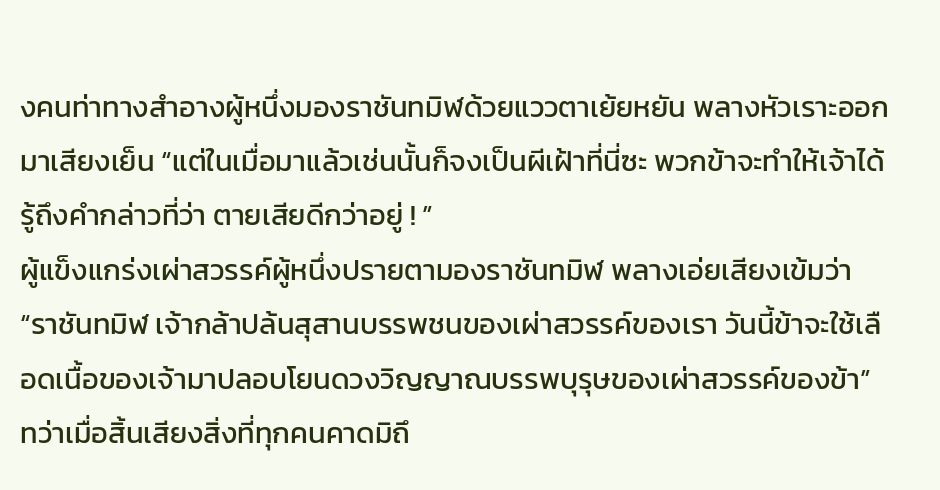งคนท่าทางสำอางผู้หนึ่งมองราชันทมิฬด้วยแววตาเย้ยหยัน พลางหัวเราะออกมาเสียงเย็น “แต่ในเมื่อมาแล้วเช่นนั้นก็จงเป็นผีเฝ้าที่นี่ซะ พวกข้าจะทำให้เจ้าได้รู้ถึงคำกล่าวที่ว่า ตายเสียดีกว่าอยู่ ! ”
ผู้แข็งแกร่งเผ่าสวรรค์ผู้หนึ่งปรายตามองราชันทมิฬ พลางเอ่ยเสียงเข้มว่า “ราชันทมิฬ เจ้ากล้าปล้นสุสานบรรพชนของเผ่าสวรรค์ของเรา วันนี้ข้าจะใช้เลือดเนื้อของเจ้ามาปลอบโยนดวงวิญญาณบรรพบุรุษของเผ่าสวรรค์ของข้า”
ทว่าเมื่อสิ้นเสียงสิ่งที่ทุกคนคาดมิถึ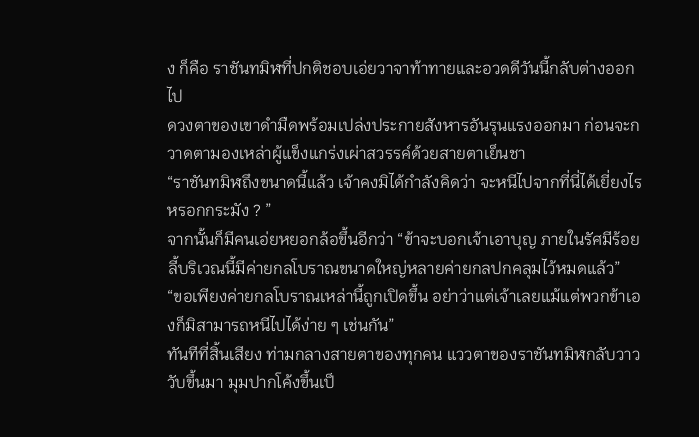ง ก็คือ ราชันทมิฬที่ปกติชอบเอ่ยวาจาท้าทายและอวดดีวันนี้กลับต่างออกไป
ดวงตาของเขาดำมืดพร้อมเปล่งประกายสังหารอันรุนแรงออกมา ก่อนจะกวาดตามองเหล่าผู้แข็งแกร่งเผ่าสวรรค์ด้วยสายตาเย็นชา
“ราชันทมิฬถึงขนาดนี้แล้ว เจ้าคงมิได้กำลังคิดว่า จะหนีไปจากที่นี่ได้เยี่ยงไร หรอกกระมัง ? ”
จากนั้นก็มีคนเอ่ยหยอกล้อขึ้นอีกว่า “ข้าจะบอกเจ้าเอาบุญ ภายในรัศมีร้อยลี้บริเวณนี้มีค่ายกลโบราณขนาดใหญ่หลายค่ายกลปกคลุมไว้หมดแล้ว”
“ขอเพียงค่ายกลโบราณเหล่านี้ถูกเปิดขึ้น อย่าว่าแต่เจ้าเลยแม้แต่พวกข้าเองก็มิสามารถหนีไปได้ง่าย ๆ เช่นกัน”
ทันทีที่สิ้นเสียง ท่ามกลางสายตาของทุกคน แววตาของราชันทมิฬกลับวาววับขึ้นมา มุมปากโค้งขึ้นเป็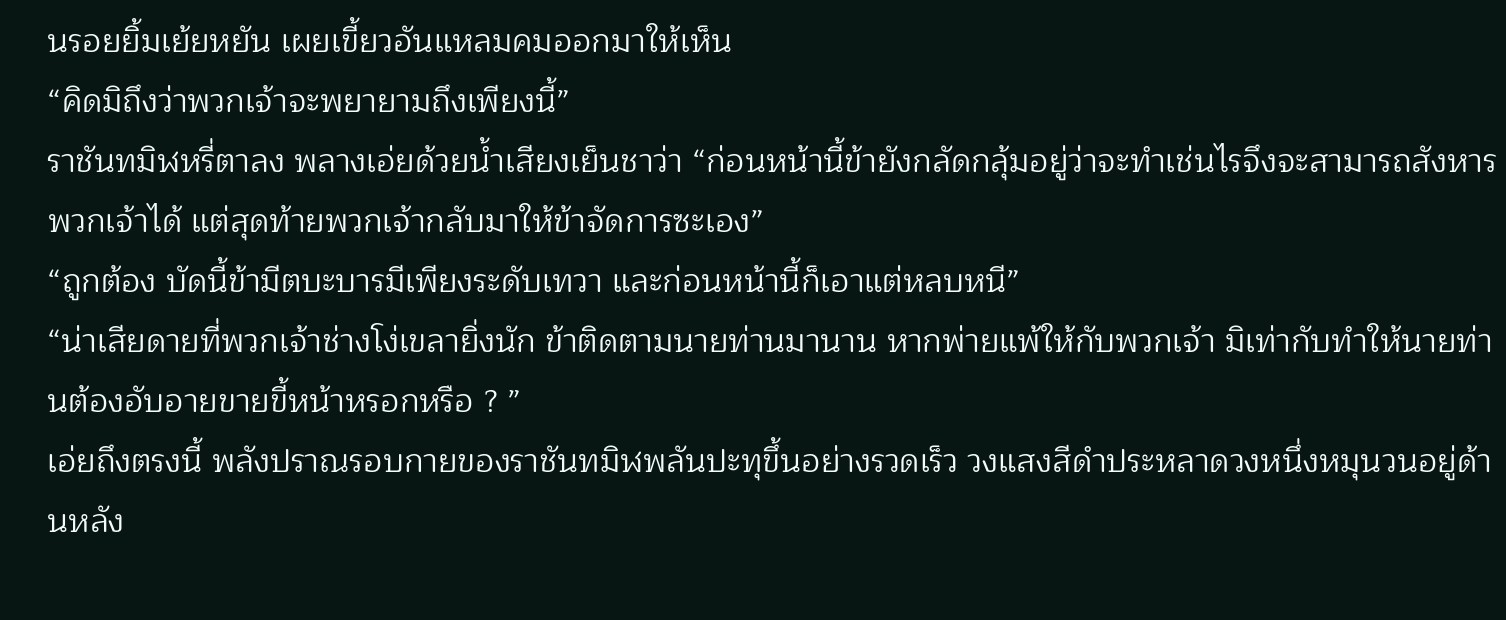นรอยยิ้มเย้ยหยัน เผยเขี้ยวอันแหลมคมออกมาให้เห็น
“คิดมิถึงว่าพวกเจ้าจะพยายามถึงเพียงนี้”
ราชันทมิฬหรี่ตาลง พลางเอ่ยด้วยน้ำเสียงเย็นชาว่า “ก่อนหน้านี้ข้ายังกลัดกลุ้มอยู่ว่าจะทำเช่นไรจึงจะสามารถสังหารพวกเจ้าได้ แต่สุดท้ายพวกเจ้ากลับมาให้ข้าจัดการซะเอง”
“ถูกต้อง บัดนี้ข้ามีตบะบารมีเพียงระดับเทวา และก่อนหน้านี้ก็เอาแต่หลบหนี”
“น่าเสียดายที่พวกเจ้าช่างโง่เขลายิ่งนัก ข้าติดตามนายท่านมานาน หากพ่ายแพ้ให้กับพวกเจ้า มิเท่ากับทำให้นายท่านต้องอับอายขายขี้หน้าหรอกหรือ ? ”
เอ่ยถึงตรงนี้ พลังปราณรอบกายของราชันทมิฬพลันปะทุขึ้นอย่างรวดเร็ว วงแสงสีดำประหลาดวงหนึ่งหมุนวนอยู่ด้านหลัง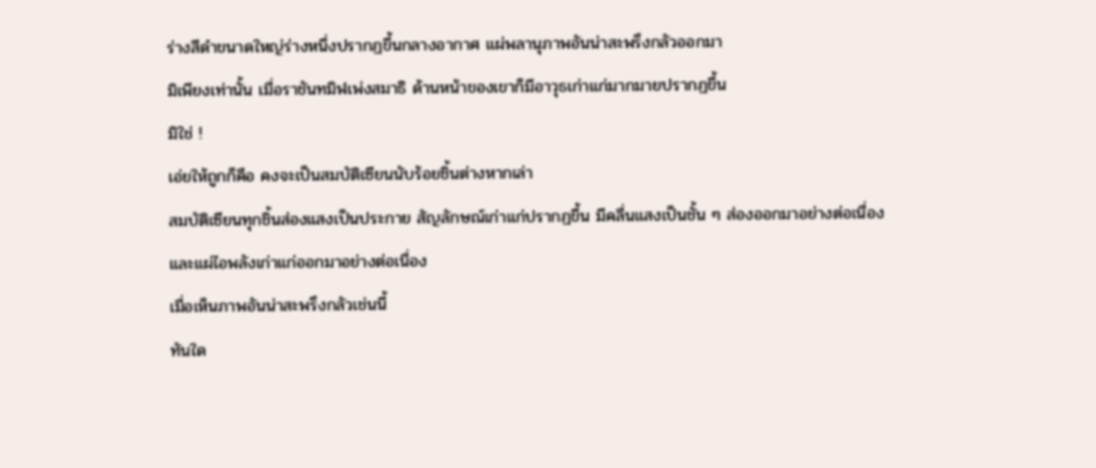ร่างสีดำขนาดใหญ่ร่างหนึ่งปรากฏขึ้นกลางอากาศ แผ่พลานุภาพอันน่าสะพรึงกลัวออกมา
มิเพียงเท่านั้น เมื่อราชันทมิฬเพ่งสมาธิ ด้านหน้าของเขาก็มีอาวุธเก่าแก่มากมายปรากฏขึ้น
มิใช่ !
เอ่ยให้ถูกก็คือ คงจะเป็นสมบัติเซียนนับร้อยชิ้นต่างหากเล่า
สมบัติเซียนทุกชิ้นส่องแสงเป็นประกาย สัญลักษณ์เก่าแก่ปรากฏขึ้น มีคลื่นแสงเป็นชั้น ๆ ส่องออกมาอย่างต่อเนื่อง และแผ่ไอพลังเก่าแก่ออกมาอย่างต่อเนื่อง
เมื่อเห็นภาพอันน่าสะพรึงกลัวเช่นนี้
ทันใด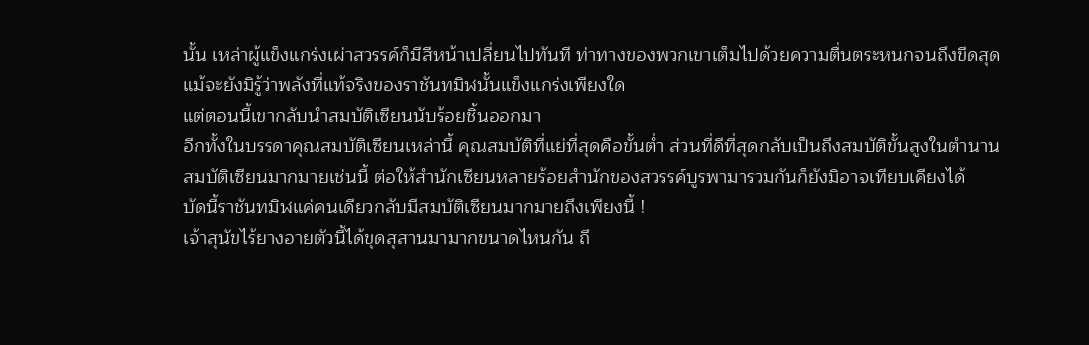นั้น เหล่าผู้แข็งแกร่งเผ่าสวรรค์ก็มีสีหน้าเปลี่ยนไปทันที ท่าทางของพวกเขาเต็มไปด้วยความตื่นตระหนกจนถึงขีดสุด
แม้จะยังมิรู้ว่าพลังที่แท้จริงของราชันทมิฬนั้นแข็งแกร่งเพียงใด
แต่ตอนนี้เขากลับนำสมบัติเซียนนับร้อยชิ้นออกมา
อีกทั้งในบรรดาคุณสมบัติเซียนเหล่านี้ คุณสมบัติที่แย่ที่สุดคือขั้นต่ำ ส่วนที่ดีที่สุดกลับเป็นถึงสมบัติขั้นสูงในตำนาน
สมบัติเซียนมากมายเช่นนี้ ต่อให้สำนักเซียนหลายร้อยสำนักของสวรรค์บูรพามารวมกันก็ยังมิอาจเทียบเคียงได้
บัดนี้ราชันทมิฬแค่คนเดียวกลับมีสมบัติเซียนมากมายถึงเพียงนี้ !
เจ้าสุนัขไร้ยางอายตัวนี้ได้ขุดสุสานมามากขนาดไหนกัน ถึ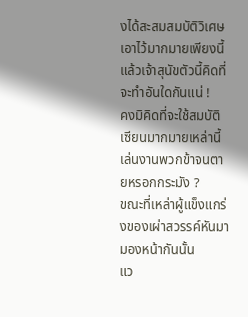งได้สะสมสมบัติวิเศษเอาไว้มากมายเพียงนี้
แล้วเจ้าสุนัขตัวนี้คิดที่จะทำอันใดกันแน่ !
คงมิคิดที่จะใช้สมบัติเซียนมากมายเหล่านี้เล่นงานพวกข้าจนตายหรอกกระมัง ?
ขณะที่เหล่าผู้แข็งแกร่งของเผ่าสวรรค์หันมามองหน้ากันนั้น
แว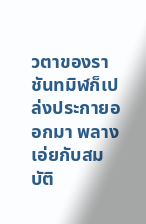วตาของราชันทมิฬก็เปล่งประกายออกมา พลางเอ่ยกับสมบัติ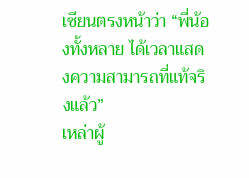เซียนตรงหน้าว่า “พี่น้องทั้งหลาย ได้เวลาแสดงความสามารถที่แท้จริงแล้ว”
เหล่าผู้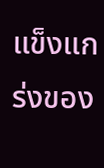แข็งแกร่งของ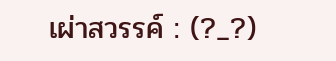เผ่าสวรรค์ : (?_?)